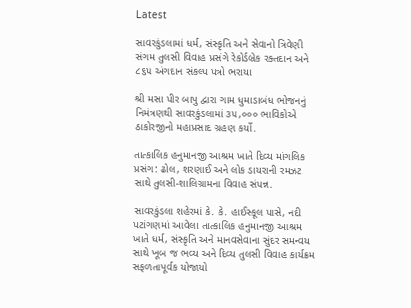Latest

સાવરકુંડલામાં ધર્મ, સંસ્કૃતિ અને સેવાનો ત્રિવેણી સંગમ તુલસી વિવાહ પ્રસંગે રેકોર્ડબ્રેક રક્તદાન અને ૮૬૫ અંગદાન સંકલ્પ પત્રો ભરાયા

શ્રી મસા પીર બાપુ દ્વારા ગામ ધુમાડાબંધ ભોજનનું નિમંત્રણથી સાવરકુંડલામાં ૩૫,૦૦૦ ભાવિકોએ ઠાકોરજીનો મહાપ્રસાદ ગ્રહણ કર્યો.

તાત્કાલિક હનુમાનજી આશ્રમ ખાતે દિવ્ય માંગલિક પ્રસંગ: ઢોલ, શરણાઈ અને લોક ડાયરાની રમઝટ સાથે તુલસી-શાલિગ્રામના વિવાહ સંપન્ન.

સાવરકુંડલા શહેરમાં કે. કે. હાઈસ્કૂલ પાસે, નદી પટાંગણમાં આવેલા તાત્કાલિક હનુમાનજી આશ્રમ ખાતે ધર્મ, સંસ્કૃતિ અને માનવસેવાના સુંદર સમન્વય સાથે ખૂબ જ ભવ્ય અને દિવ્ય તુલસી વિવાહ કાર્યક્રમ સફળતાપૂર્વક યોજાયો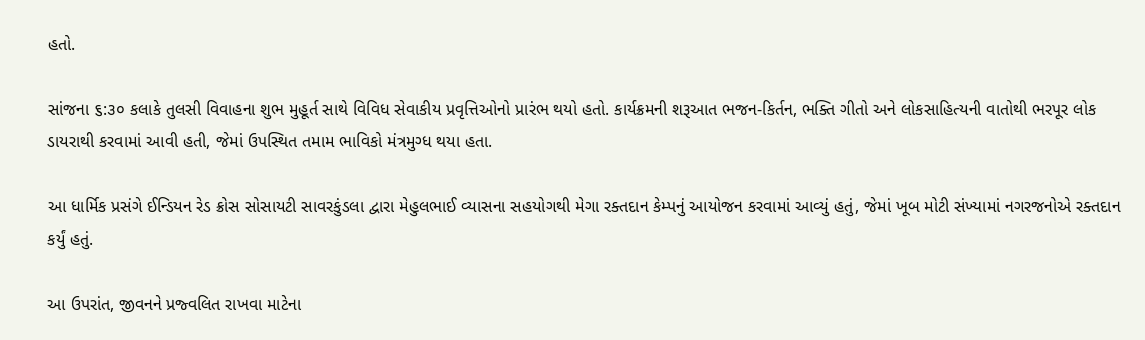હતો.

સાંજના ૬:૩૦ કલાકે તુલસી વિવાહના શુભ મુહૂર્ત સાથે વિવિધ સેવાકીય પ્રવૃત્તિઓનો પ્રારંભ થયો હતો. કાર્યક્રમની શરૂઆત ભજન-કિર્તન, ભક્તિ ગીતો અને લોકસાહિત્યની વાતોથી ભરપૂર લોક ડાયરાથી કરવામાં આવી હતી, જેમાં ઉપસ્થિત તમામ ભાવિકો મંત્રમુગ્ધ થયા હતા.

આ ધાર્મિક પ્રસંગે ઈન્ડિયન રેડ ક્રોસ સોસાયટી સાવરકુંડલા દ્વારા મેહુલભાઈ વ્યાસના સહયોગથી મેગા રક્તદાન કેમ્પનું આયોજન કરવામાં આવ્યું હતું, જેમાં ખૂબ મોટી સંખ્યામાં નગરજનોએ રક્તદાન કર્યું હતું.

આ ઉપરાંત, જીવનને પ્રજ્વલિત રાખવા માટેના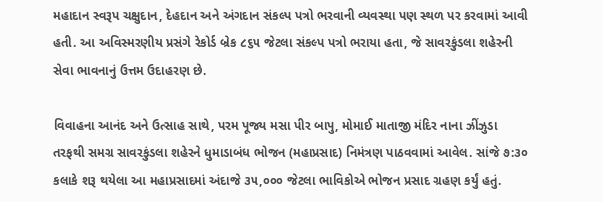મહાદાન સ્વરૂપ ચક્ષુદાન, દેહદાન અને અંગદાન સંકલ્પ પત્રો ભરવાની વ્યવસ્થા પણ સ્થળ પર કરવામાં આવી હતી. આ અવિસ્મરણીય પ્રસંગે રેકોર્ડ બ્રેક ૮૬૫ જેટલા સંકલ્પ પત્રો ભરાયા હતા, જે સાવરકુંડલા શહેરની સેવા ભાવનાનું ઉત્તમ ઉદાહરણ છે.

વિવાહના આનંદ અને ઉત્સાહ સાથે, પરમ પૂજ્ય મસા પીર બાપુ, મોમાઈ માતાજી મંદિર નાના ઝીંઝુડા તરફથી સમગ્ર સાવરકુંડલા શહેરને ધુમાડાબંધ ભોજન (મહાપ્રસાદ) નિમંત્રણ પાઠવવામાં આવેલ. સાંજે ૭:૩૦ કલાકે શરૂ થયેલા આ મહાપ્રસાદમાં અંદાજે ૩૫,૦૦૦ જેટલા ભાવિકોએ ભોજન પ્રસાદ ગ્રહણ કર્યું હતું.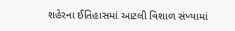શહેરના ઈતિહાસમાં આટલી વિશાળ સંખ્યામાં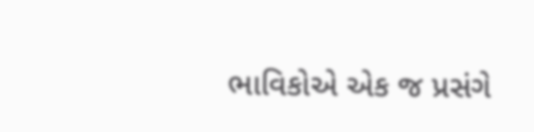ભાવિકોએ એક જ પ્રસંગે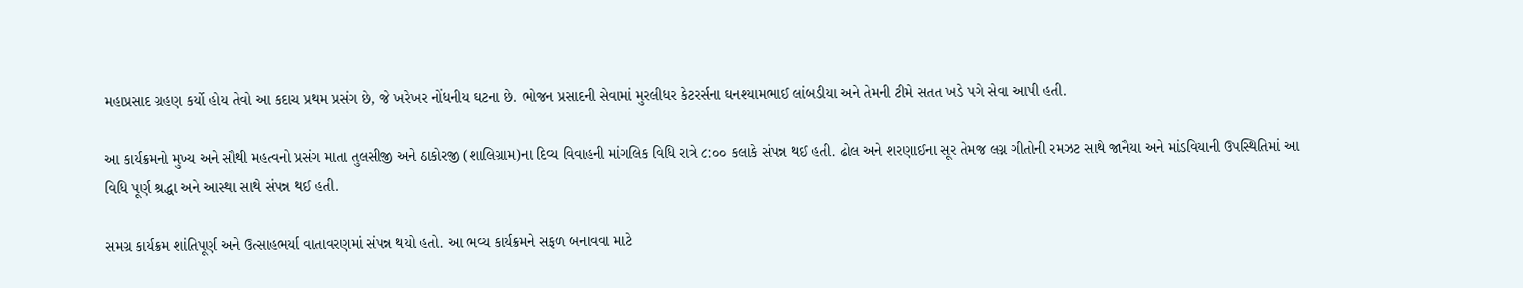મહાપ્રસાદ ગ્રહણ કર્યો હોય તેવો આ કદાચ પ્રથમ પ્રસંગ છે, જે ખરેખર નોંધનીય ઘટના છે. ભોજન પ્રસાદની સેવામાં મુરલીધર કેટરર્સના ઘનશ્યામભાઈ લાંબડીયા અને તેમની ટીમે સતત ખડે પગે સેવા આપી હતી.

આ કાર્યક્રમનો મુખ્ય અને સૌથી મહત્વનો પ્રસંગ માતા તુલસીજી અને ઠાકોરજી (શાલિગ્રામ)ના દિવ્ય વિવાહની માંગલિક વિધિ રાત્રે ૮:૦૦ કલાકે સંપન્ન થઈ હતી. ઢોલ અને શરણાઈના સૂર તેમજ લગ્ન ગીતોની રમઝટ સાથે જાનૈયા અને માંડવિયાની ઉપસ્થિતિમાં આ વિધિ પૂર્ણ શ્રદ્ધા અને આસ્થા સાથે સંપન્ન થઈ હતી.

સમગ્ર કાર્યક્રમ શાંતિપૂર્ણ અને ઉત્સાહભર્યા વાતાવરણમાં સંપન્ન થયો હતો. આ ભવ્ય કાર્યક્રમને સફળ બનાવવા માટે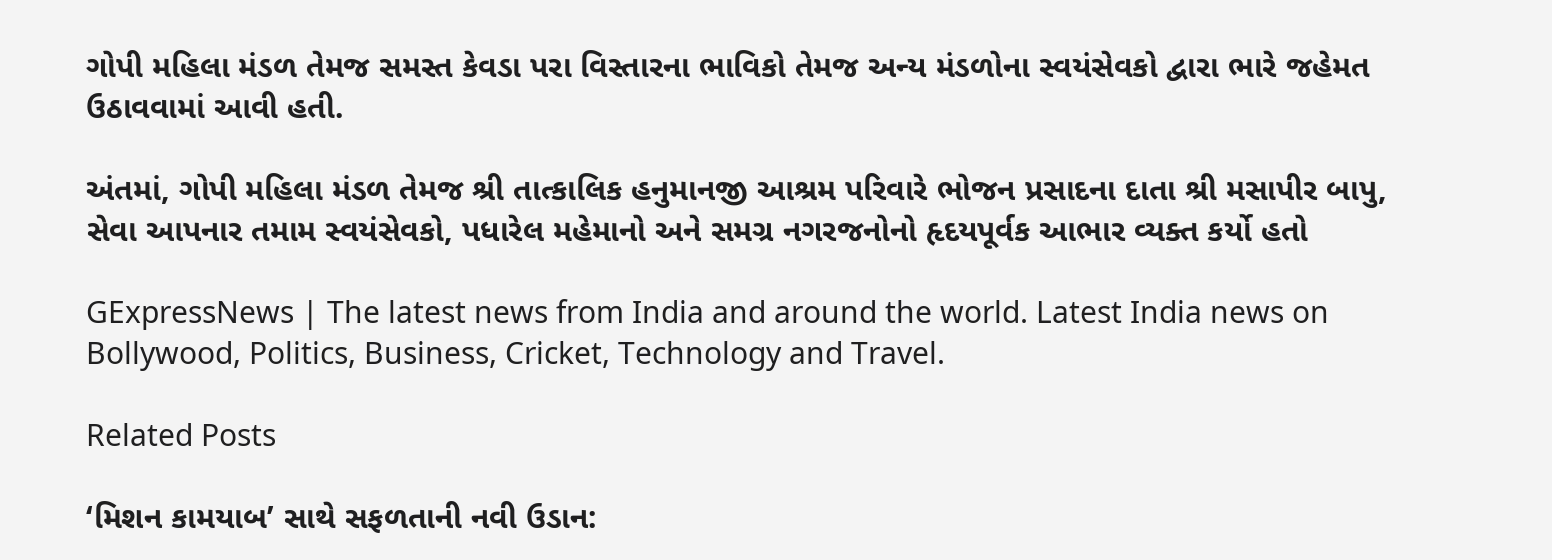ગોપી મહિલા મંડળ તેમજ સમસ્ત કેવડા પરા વિસ્તારના ભાવિકો તેમજ અન્ય મંડળોના સ્વયંસેવકો દ્વારા ભારે જહેમત ઉઠાવવામાં આવી હતી.

અંતમાં, ગોપી મહિલા મંડળ તેમજ શ્રી તાત્કાલિક હનુમાનજી આશ્રમ પરિવારે ભોજન પ્રસાદના દાતા શ્રી મસાપીર બાપુ, સેવા આપનાર તમામ સ્વયંસેવકો, પધારેલ મહેમાનો અને સમગ્ર નગરજનોનો હૃદયપૂર્વક આભાર વ્યક્ત કર્યો હતો

GExpressNews | The latest news from India and around the world. Latest India news on Bollywood, Politics, Business, Cricket, Technology and Travel.

Related Posts

‘મિશન કામયાબ’ સાથે સફળતાની નવી ઉડાન: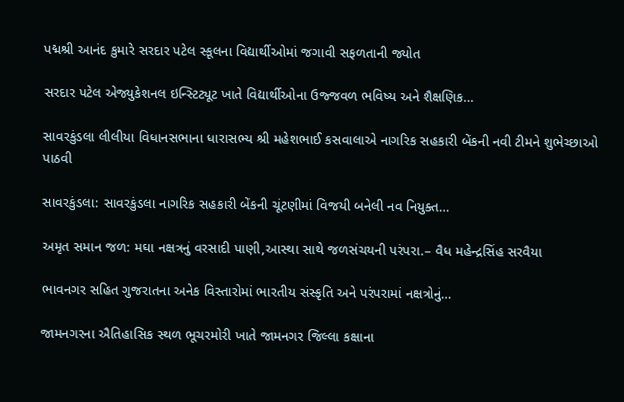પદ્મશ્રી આનંદ કુમારે સરદાર પટેલ સ્કૂલના વિદ્યાર્થીઓમાં જગાવી સફળતાની જ્યોત

સરદાર પટેલ એજ્યુકેશનલ ઇન્સ્ટિટ્યૂટ ખાતે વિદ્યાર્થીઓના ઉજ્જવળ ભવિષ્ય અને શૈક્ષણિક…

સાવરકુંડલા લીલીયા વિધાનસભાના ધારાસભ્ય શ્રી મહેશભાઈ કસવાલાએ નાગરિક સહકારી બેંકની નવી ટીમને શુભેચ્છાઓ પાઠવી

સાવરકુંડલા: સાવરકુંડલા નાગરિક સહકારી બેંકની ચૂંટણીમાં વિજયી બનેલી નવ નિયુક્ત…

અમૃત સમાન જળ: મઘા નક્ષત્રનું વરસાદી પાણી,આસ્થા સાથે જળસંચયની પરંપરા.– વૈધ મહેન્દ્રસિંહ સરવૈયા

ભાવનગર સહિત ગુજરાતના અનેક વિસ્તારોમાં ભારતીય સંસ્કૃતિ અને પરંપરામાં નક્ષત્રોનું…

જામનગરના ઐતિહાસિક સ્થળ ભૂચરમોરી ખાતે જામનગર જિલ્લા કક્ષાના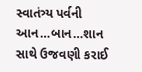સ્વાતંત્ર્ય પર્વની આન…બાન…શાન સાથે ઉજવણી કરાઈ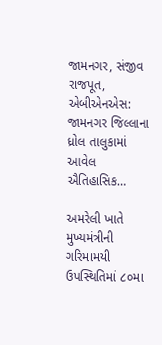જામનગર, સંજીવ રાજપૂત, એબીએનએસ: જામનગર જિલ્લાના ધ્રોલ તાલુકામાં આવેલ ઐતિહાસિક…

અમરેલી ખાતે મુખ્યમંત્રીની ગરિમામયી ઉપસ્થિતિમાં ૮૦મા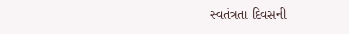સ્વતંત્રતા દિવસની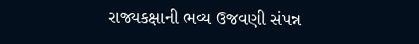રાજ્યકક્ષાની ભવ્ય ઉજવણી સંપન્ન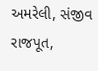અમરેલી, સંજીવ રાજપૂત,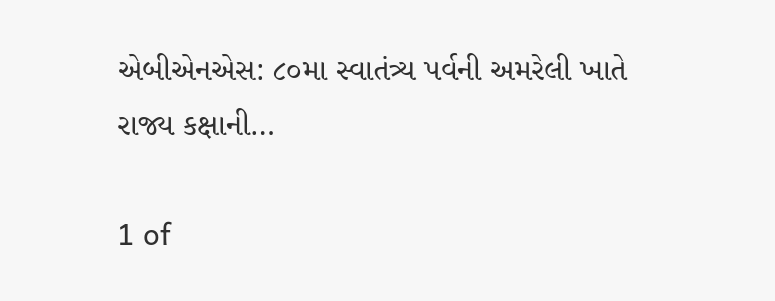એબીએનએસ: ૮૦મા સ્વાતંત્ર્ય પર્વની અમરેલી ખાતે રાજ્ય કક્ષાની…

1 of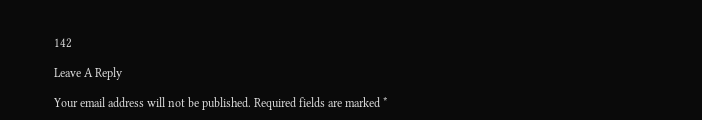142

Leave A Reply

Your email address will not be published. Required fields are marked *